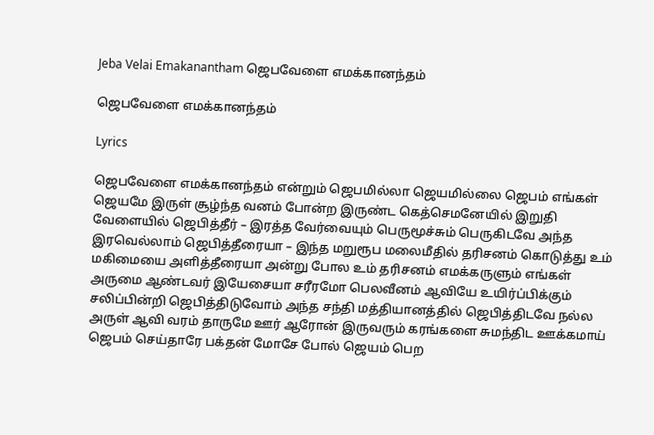Jeba Velai Emakanantham ஜெபவேளை எமக்கானந்தம்

ஜெபவேளை எமக்கானந்தம்

Lyrics

ஜெபவேளை எமக்கானந்தம் என்றும் ஜெபமில்லா ஜெயமில்லை ஜெபம் எங்கள் ஜெயமே இருள் சூழ்ந்த வனம் போன்ற இருண்ட கெத்செமனேயில் இறுதி வேளையில் ஜெபித்தீர் – இரத்த வேர்வையும் பெருமூச்சும் பெருகிடவே அந்த இரவெல்லாம் ஜெபித்தீரையா – இந்த மறுரூப மலைமீதில் தரிசனம் கொடுத்து உம் மகிமையை அளித்தீரையா அன்று போல உம் தரிசனம் எமக்கருளும் எங்கள் அருமை ஆண்டவர் இயேசையா சரீரமோ பெலவீனம் ஆவியே உயிர்ப்பிக்கும் சலிப்பின்றி ஜெபித்திடுவோம் அந்த சந்தி மத்தியானத்தில் ஜெபித்திடவே நல்ல அருள் ஆவி வரம் தாருமே ஊர் ஆரோன் இருவரும் கரங்களை சுமந்திட ஊக்கமாய் ஜெபம் செய்தாரே பக்தன் மோசே போல் ஜெயம் பெற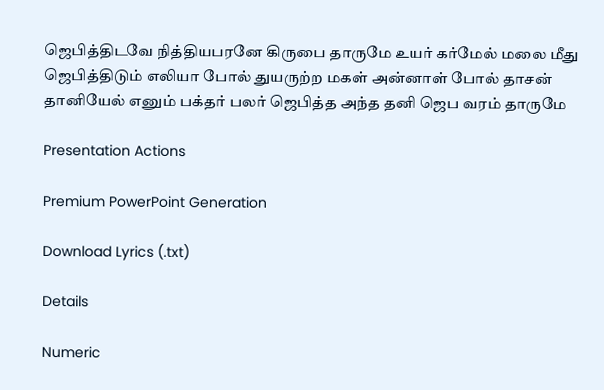ஜெபித்திடவே நித்தியபரனே கிருபை தாருமே உயர் கர்மேல் மலை மீது ஜெபித்திடும் எலியா போல் துயருற்ற மகள் அன்னாள் போல் தாசன் தானியேல் எனும் பக்தர் பலர் ஜெபித்த அந்த தனி ஜெப வரம் தாருமே

Presentation Actions

Premium PowerPoint Generation

Download Lyrics (.txt)

Details

Numeric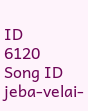ID
6120
Song ID
jeba-velai-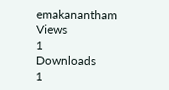emakanantham
Views
1
Downloads
1